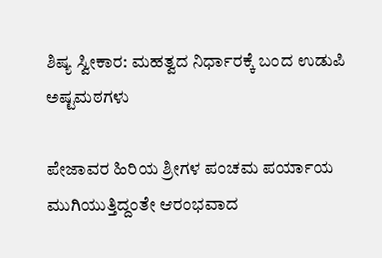ಶಿಷ್ಯ ಸ್ವೀಕಾರ: ಮಹತ್ವದ ನಿರ್ಧಾರಕ್ಕೆ ಬಂದ ಉಡುಪಿ ಅಷ್ಟಮಠಗಳು

ಪೇಜಾವರ ಹಿರಿಯ ಶ್ರೀಗಳ ಪಂಚಮ ಪರ್ಯಾಯ ಮುಗಿಯುತ್ತಿದ್ದಂತೇ ಆರಂಭವಾದ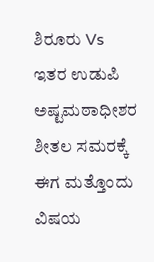ಶಿರೂರು Vs ಇತರ ಉಡುಪಿ ಅಷ್ಟಮಠಾಧೀಶರ ಶೀತಲ ಸಮರಕ್ಕೆ ಈಗ ಮತ್ತೊಂದು ವಿಷಯ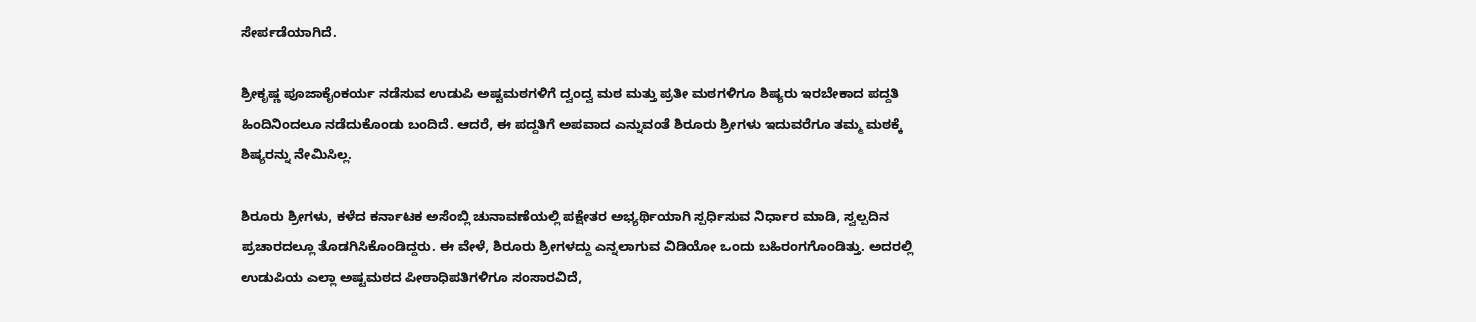ಸೇರ್ಪಡೆಯಾಗಿದೆ.

ಶ್ರೀಕೃಷ್ಣ ಪೂಜಾಕೈಂಕರ್ಯ ನಡೆಸುವ ಉಡುಪಿ ಅಷ್ಟಮಠಗಳಿಗೆ ದ್ವಂದ್ವ ಮಠ ಮತ್ತು ಪ್ರತೀ ಮಠಗಳಿಗೂ ಶಿಷ್ಯರು ಇರಬೇಕಾದ ಪದ್ದತಿ ಹಿಂದಿನಿಂದಲೂ ನಡೆದುಕೊಂಡು ಬಂದಿದೆ. ಆದರೆ, ಈ ಪದ್ದತಿಗೆ ಅಪವಾದ ಎನ್ನುವಂತೆ ಶಿರೂರು ಶ್ರೀಗಳು ಇದುವರೆಗೂ ತಮ್ಮ ಮಠಕ್ಕೆ ಶಿಷ್ಯರನ್ನು ನೇಮಿಸಿಲ್ಲ.

ಶಿರೂರು ಶ್ರೀಗಳು, ಕಳೆದ ಕರ್ನಾಟಕ ಅಸೆಂಬ್ಲಿ ಚುನಾವಣೆಯಲ್ಲಿ ಪಕ್ಷೇತರ ಅಭ್ಯರ್ಥಿಯಾಗಿ ಸ್ಪರ್ಧಿಸುವ ನಿರ್ಧಾರ ಮಾಡಿ, ಸ್ವಲ್ಪದಿನ ಪ್ರಚಾರದಲ್ಲೂ ತೊಡಗಿಸಿಕೊಂಡಿದ್ದರು. ಈ ವೇಳೆ, ಶಿರೂರು ಶ್ರೀಗಳದ್ದು ಎನ್ನಲಾಗುವ ವಿಡಿಯೋ ಒಂದು ಬಹಿರಂಗಗೊಂಡಿತ್ತು. ಅದರಲ್ಲಿ ಉಡುಪಿಯ ಎಲ್ಲಾ ಅಷ್ಟಮಠದ ಪೀಠಾಧಿಪತಿಗಳಿಗೂ ಸಂಸಾರವಿದೆ,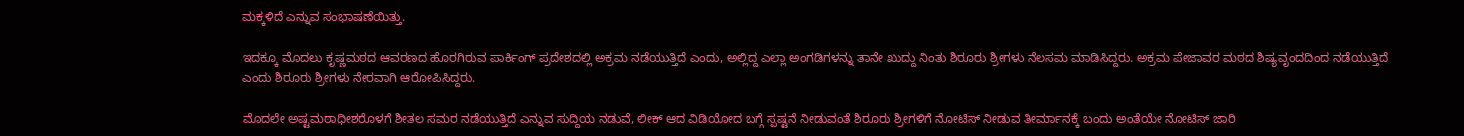ಮಕ್ಕಳಿದೆ ಎನ್ನುವ ಸಂಭಾಷಣೆಯಿತ್ತು.

ಇದಕ್ಕೂ ಮೊದಲು ಕೃಷ್ಣಮಠದ ಆವರಣದ ಹೊರಗಿರುವ ಪಾರ್ಕಿಂಗ್ ಪ್ರದೇಶದಲ್ಲಿ ಅಕ್ರಮ ನಡೆಯುತ್ತಿದೆ ಎಂದು, ಅಲ್ಲಿದ್ದ ಎಲ್ಲಾ ಅಂಗಡಿಗಳನ್ನು ತಾನೇ ಖುದ್ದು ನಿಂತು ಶಿರೂರು ಶ್ರೀಗಳು ನೆಲಸಮ ಮಾಡಿಸಿದ್ದರು. ಅಕ್ರಮ ಪೇಜಾವರ ಮಠದ ಶಿಷ್ಯವೃಂದದಿಂದ ನಡೆಯುತ್ತಿದೆ ಎಂದು ಶಿರೂರು ಶ್ರೀಗಳು ನೇರವಾಗಿ ಆರೋಪಿಸಿದ್ದರು.

ಮೊದಲೇ ಅಷ್ಟಮಠಾಧೀಶರೊಳಗೆ ಶೀತಲ ಸಮರ ನಡೆಯುತ್ತಿದೆ ಎನ್ನುವ ಸುದ್ದಿಯ ನಡುವೆ, ಲೀಕ್ ಆದ ವಿಡಿಯೋದ ಬಗ್ಗೆ ಸ್ಪಷ್ಟನೆ ನೀಡುವಂತೆ ಶಿರೂರು ಶ್ರೀಗಳಿಗೆ ನೋಟಿಸ್ ನೀಡುವ ತೀರ್ಮಾನಕ್ಕೆ ಬಂದು ಅಂತೆಯೇ ನೋಟಿಸ್ ಜಾರಿ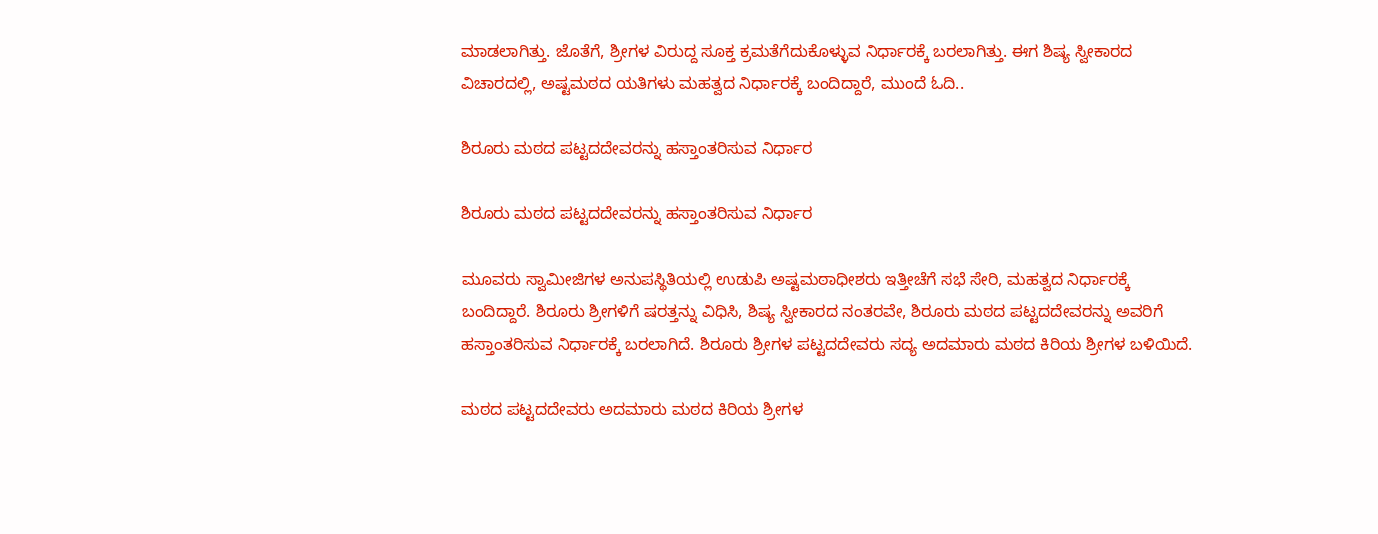ಮಾಡಲಾಗಿತ್ತು. ಜೊತೆಗೆ, ಶ್ರೀಗಳ ವಿರುದ್ದ ಸೂಕ್ತ ಕ್ರಮತೆಗೆದುಕೊಳ್ಳುವ ನಿರ್ಧಾರಕ್ಕೆ ಬರಲಾಗಿತ್ತು. ಈಗ ಶಿಷ್ಯ ಸ್ವೀಕಾರದ ವಿಚಾರದಲ್ಲಿ, ಅಷ್ಟಮಠದ ಯತಿಗಳು ಮಹತ್ವದ ನಿರ್ಧಾರಕ್ಕೆ ಬಂದಿದ್ದಾರೆ, ಮುಂದೆ ಓದಿ..

ಶಿರೂರು ಮಠದ ಪಟ್ಟದದೇವರನ್ನು ಹಸ್ತಾಂತರಿಸುವ ನಿರ್ಧಾರ

ಶಿರೂರು ಮಠದ ಪಟ್ಟದದೇವರನ್ನು ಹಸ್ತಾಂತರಿಸುವ ನಿರ್ಧಾರ

ಮೂವರು ಸ್ವಾಮೀಜಿಗಳ ಅನುಪಸ್ಥಿತಿಯಲ್ಲಿ ಉಡುಪಿ ಅಷ್ಟಮಠಾಧೀಶರು ಇತ್ತೀಚೆಗೆ ಸಭೆ ಸೇರಿ, ಮಹತ್ವದ ನಿರ್ಧಾರಕ್ಕೆ ಬಂದಿದ್ದಾರೆ. ಶಿರೂರು ಶ್ರೀಗಳಿಗೆ ಷರತ್ತನ್ನು ವಿಧಿಸಿ, ಶಿಷ್ಯ ಸ್ವೀಕಾರದ ನಂತರವೇ, ಶಿರೂರು ಮಠದ ಪಟ್ಟದದೇವರನ್ನು ಅವರಿಗೆ ಹಸ್ತಾಂತರಿಸುವ ನಿರ್ಧಾರಕ್ಕೆ ಬರಲಾಗಿದೆ. ಶಿರೂರು ಶ್ರೀಗಳ ಪಟ್ಟದದೇವರು ಸದ್ಯ ಅದಮಾರು ಮಠದ ಕಿರಿಯ ಶ್ರೀಗಳ ಬಳಿಯಿದೆ.

ಮಠದ ಪಟ್ಟದದೇವರು ಅದಮಾರು ಮಠದ ಕಿರಿಯ ಶ್ರೀಗಳ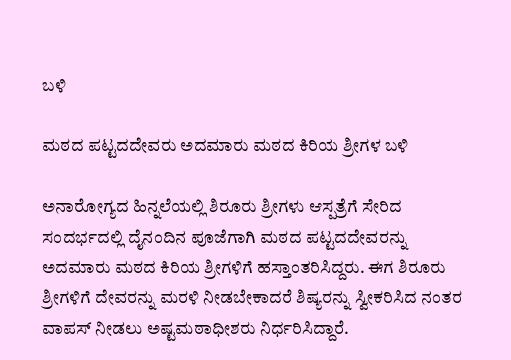ಬಳಿ

ಮಠದ ಪಟ್ಟದದೇವರು ಅದಮಾರು ಮಠದ ಕಿರಿಯ ಶ್ರೀಗಳ ಬಳಿ

ಅನಾರೋಗ್ಯದ ಹಿನ್ನಲೆಯಲ್ಲಿ ಶಿರೂರು ಶ್ರೀಗಳು ಆಸ್ಪತ್ರೆಗೆ ಸೇರಿದ ಸಂದರ್ಭದಲ್ಲಿ ದೈನಂದಿನ ಪೂಜೆಗಾಗಿ ಮಠದ ಪಟ್ಟದದೇವರನ್ನು ಅದಮಾರು ಮಠದ ಕಿರಿಯ ಶ್ರೀಗಳಿಗೆ ಹಸ್ತಾಂತರಿಸಿದ್ದರು. ಈಗ ಶಿರೂರು ಶ್ರೀಗಳಿಗೆ ದೇವರನ್ನು ಮರಳಿ ನೀಡಬೇಕಾದರೆ ಶಿಷ್ಯರನ್ನು ಸ್ವೀಕರಿಸಿದ ನಂತರ ವಾಪಸ್ ನೀಡಲು ಅಷ್ಟಮಠಾಧೀಶರು ನಿರ್ಧರಿಸಿದ್ದಾರೆ.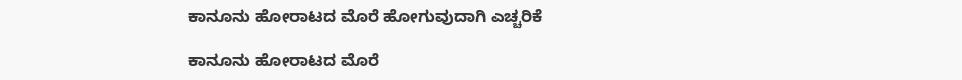ಕಾನೂನು ಹೋರಾಟದ ಮೊರೆ ಹೋಗುವುದಾಗಿ ಎಚ್ಚರಿಕೆ

ಕಾನೂನು ಹೋರಾಟದ ಮೊರೆ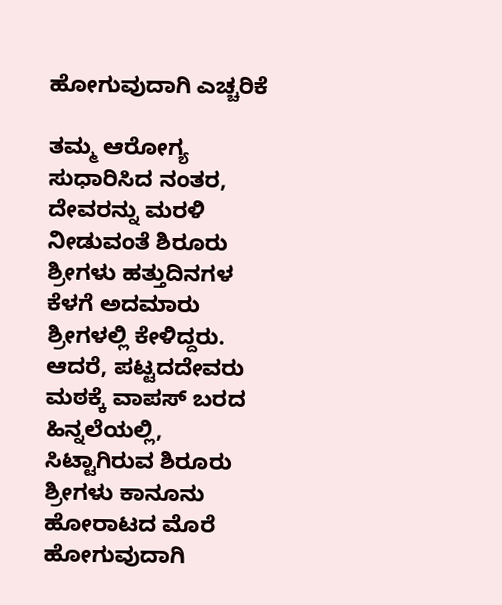ಹೋಗುವುದಾಗಿ ಎಚ್ಚರಿಕೆ

ತಮ್ಮ ಆರೋಗ್ಯ ಸುಧಾರಿಸಿದ ನಂತರ, ದೇವರನ್ನು ಮರಳಿ ನೀಡುವಂತೆ ಶಿರೂರು ಶ್ರೀಗಳು ಹತ್ತುದಿನಗಳ ಕೆಳಗೆ ಅದಮಾರು ಶ್ರೀಗಳಲ್ಲಿ ಕೇಳಿದ್ದರು. ಆದರೆ, ಪಟ್ಟದದೇವರು ಮಠಕ್ಕೆ ವಾಪಸ್ ಬರದ ಹಿನ್ನಲೆಯಲ್ಲಿ, ಸಿಟ್ಟಾಗಿರುವ ಶಿರೂರು ಶ್ರೀಗಳು ಕಾನೂನು ಹೋರಾಟದ ಮೊರೆ ಹೋಗುವುದಾಗಿ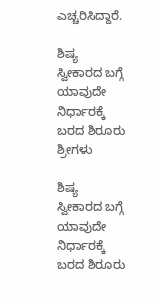ಎಚ್ಚರಿಸಿದ್ದಾರೆ.

ಶಿಷ್ಯ ಸ್ವೀಕಾರದ ಬಗ್ಗೆ ಯಾವುದೇ ನಿರ್ಧಾರಕ್ಕೆ ಬರದ ಶಿರೂರು ಶ್ರೀಗಳು

ಶಿಷ್ಯ ಸ್ವೀಕಾರದ ಬಗ್ಗೆ ಯಾವುದೇ ನಿರ್ಧಾರಕ್ಕೆ ಬರದ ಶಿರೂರು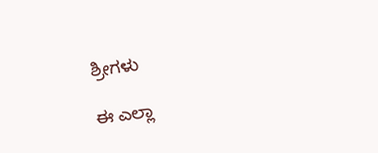ಶ್ರೀಗಳು

ಈ ಎಲ್ಲಾ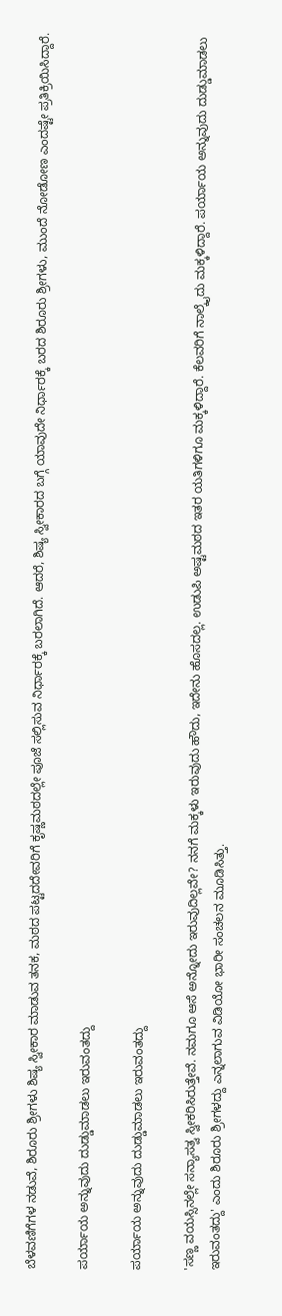ಬೆಳವಣಿಗೆಗಳ ನಡುವೆ, ಶಿರೂರು ಶ್ರೀಗಳು ಶಿಷ್ಯ ಸ್ವೀಕಾರ ಮಾಡುವ ತನಕ, ಮಠದ ಪಟ್ಟದದೇವರಿಗೆ ಕೃಷ್ಣಮಠದಲ್ಲೇ ಪೂಜೆ ಸಲ್ಲಿಸುವ ನಿರ್ಧಾರಕ್ಕೆ ಬರಲಾಗಿದೆ. ಆದರೆ, ಶಿಷ್ಯ ಸ್ವೀಕಾರದ ಬಗ್ಗೆ ಯಾವುದೇ ನಿರ್ಧಾರಕ್ಕೆ ಬರದ ಶಿರೂರು ಶ್ರೀಗಳು, ಮುಂದೆ ನೋಡೋಣ ಎಂದಷ್ಟೇ ಪ್ರತಿಕ್ರಿಯಿಸಿದ್ದಾರೆ.

ಪರ್ಯಾಯ ಅನ್ನುವುದು ದುಡ್ಡುಮಾಡಲು ಇರುವಂತದ್ದು

ಪರ್ಯಾಯ ಅನ್ನುವುದು ದುಡ್ಡುಮಾಡಲು ಇರುವಂತದ್ದು

'ಸಣ್ಣ ವಯಸ್ಸಿನಲ್ಲೇ ಸನ್ಯಾಸತ್ವ ಸ್ವೀಕರಿಸಿರುತ್ತೇವೆ. ನಮಗೂ ಆಸೆ ಅನ್ನೋದು ಇರುವುದಿಲ್ಲವೇ? ನನಗೆ ಮಕ್ಕಳು ಇರುವುದು ಹೌದು, ಇದೇನು ಹೊಸದಲ್ಲ. ಉಡುಪಿ ಅಷ್ಟಮಠದ ಇತರ ಯತಿಗಳಿಗೂ ಮಕ್ಕಳಿದ್ದಾರೆ. ಕೆಲವರಿಗೆ ನಾಲ್ಕೈದು ಮಕ್ಕಳಿದ್ದಾರೆ. ಪರ್ಯಾಯ ಅನ್ನುವುದು ದುಡ್ಡುಮಾಡಲು ಇರುವಂತದ್ದು' ಎಂದು ಶಿರೂರು ಶ್ರೀಗಳದ್ದು ಎನ್ನಲಾಗುವ ವಿಡಿಯೋ ಭಾರೀ ಸಂಚಲನ ಮೂಡಿಸಿತ್ತು.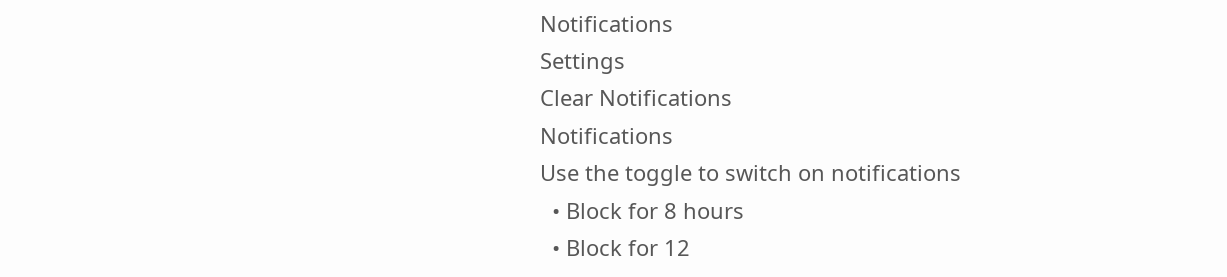Notifications
Settings
Clear Notifications
Notifications
Use the toggle to switch on notifications
  • Block for 8 hours
  • Block for 12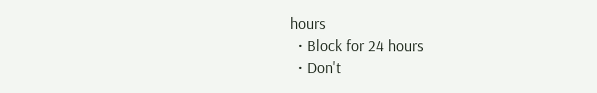hours
  • Block for 24 hours
  • Don't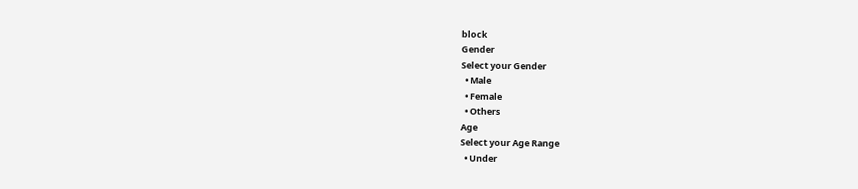block
Gender
Select your Gender
  • Male
  • Female
  • Others
Age
Select your Age Range
  • Under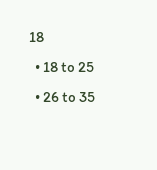18
  • 18 to 25
  • 26 to 35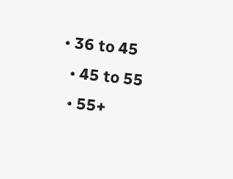• 36 to 45
  • 45 to 55
  • 55+